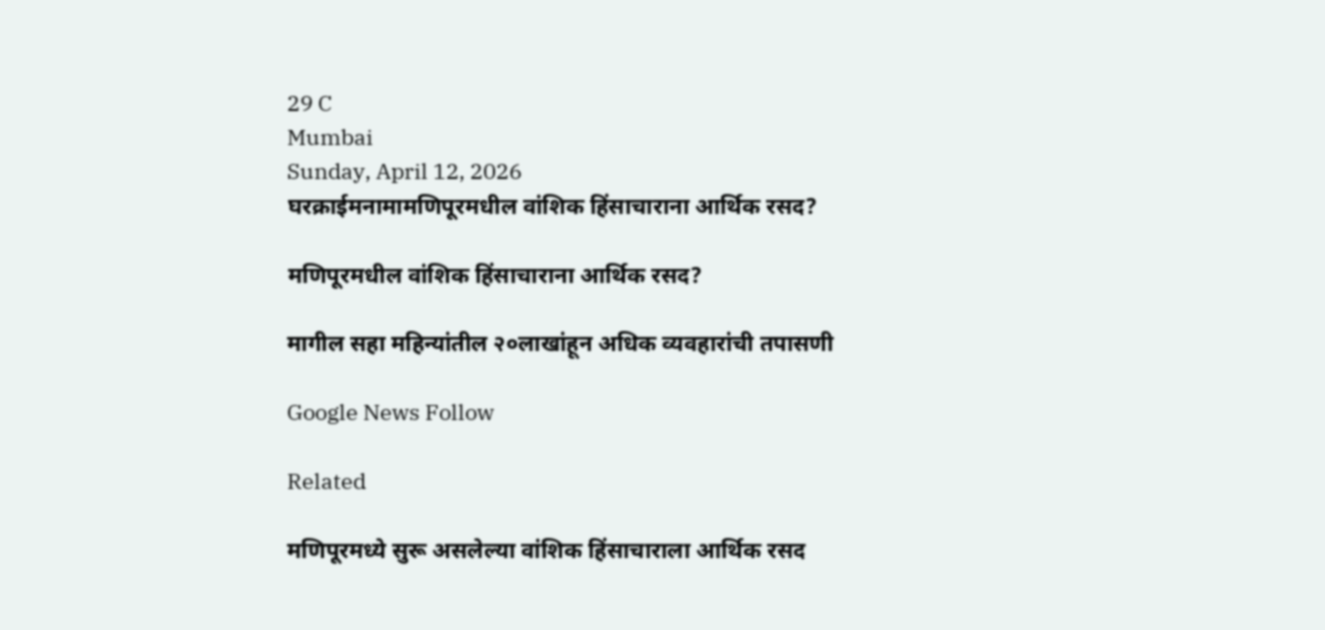29 C
Mumbai
Sunday, April 12, 2026
घरक्राईमनामामणिपूरमधील वांशिक हिंसाचाराना आर्थिक रसद?

मणिपूरमधील वांशिक हिंसाचाराना आर्थिक रसद?

मागील सहा महिन्यांतील २०लाखांहून अधिक व्यवहारांची तपासणी

Google News Follow

Related

मणिपूरमध्ये सुरू असलेल्या वांशिक हिंसाचाराला आर्थिक रसद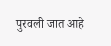पुरवली जात आहे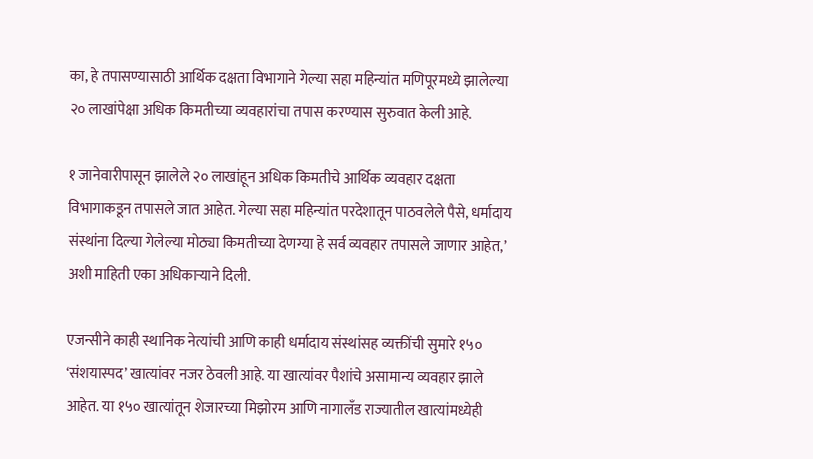का, हे तपासण्यासाठी आर्थिक दक्षता विभागाने गेल्या सहा महिन्यांत मणिपूरमध्ये झालेल्या २० लाखांपेक्षा अधिक किमतीच्या व्यवहारांचा तपास करण्यास सुरुवात केली आहे.

१ जानेवारीपासून झालेले २० लाखांहून अधिक किमतीचे आर्थिक व्यवहार दक्षता विभागाकडून तपासले जात आहेत. गेल्या सहा महिन्यांत परदेशातून पाठवलेले पैसे, धर्मादाय संस्थांना दिल्या गेलेल्या मोठ्या किमतीच्या देणग्या हे सर्व व्यवहार तपासले जाणार आहेत,’ अशी माहिती एका अधिकाऱ्याने दिली.

एजन्सीने काही स्थानिक नेत्यांची आणि काही धर्मादाय संस्थांसह व्यक्तींची सुमारे १५० ‘संशयास्पद’ खात्यांवर नजर ठेवली आहे. या खात्यांवर पैशांचे असामान्य व्यवहार झाले आहेत. या १५० खात्यांतून शेजारच्या मिझोरम आणि नागालँड राज्यातील खात्यांमध्येही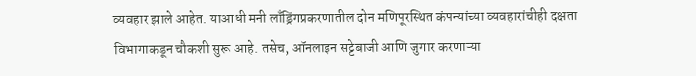व्यवहार झाले आहेत. याआधी मनी लाँड्रिंगप्रकरणातील दोन मणिपूरस्थित कंपन्यांच्या व्यवहारांचीही दक्षता विभागाकडून चौकशी सुरू आहे. तसेच, ऑनलाइन सट्टेबाजी आणि जुगार करणाऱ्या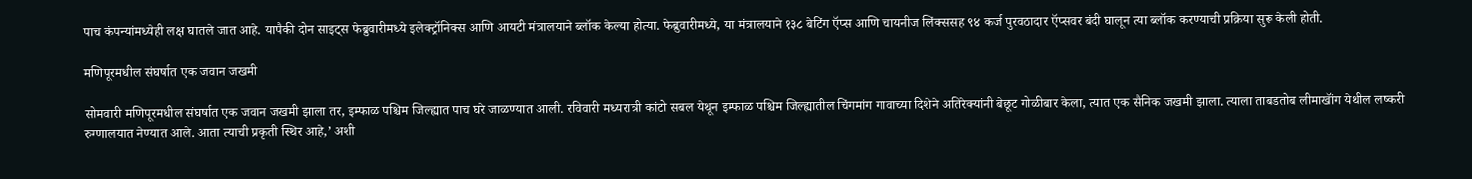पाच कंपन्यांमध्येही लक्ष घातले जात आहे. यापैकी दोन साइट्स फेब्रुवारीमध्ये इलेक्ट्रॉनिक्स आणि आयटी मंत्रालयाने ब्लॉक केल्या होत्या. फेब्रुवारीमध्ये, या मंत्रालयाने १३८ बेटिंग ऍप्स आणि चायनीज लिंक्ससह ९४ कर्ज पुरवठादार ऍप्सवर बंदी घालून त्या ब्लॉक करण्याची प्रक्रिया सुरू केली होती.

मणिपूरमधील संघर्षात एक जवान जखमी

सोमवारी मणिपूरमधील संघर्षात एक जवान जखमी झाला तर, इम्फाळ पश्चिम जिल्ह्यात पाच घरे जाळण्यात आली. रविवारी मध्यरात्री कांटो सबल येथून इम्फाळ पश्चिम जिल्ह्यातील चिंगमांग गावाच्या दिशेने अतिरेक्यांनी बेछूट गोळीबार केला, त्यात एक सैनिक जखमी झाला. त्याला ताबडतोब लीमाखॉंग येथील लष्करी रुग्णालयात नेण्यात आले. आता त्याची प्रकृती स्थिर आहे,’ अशी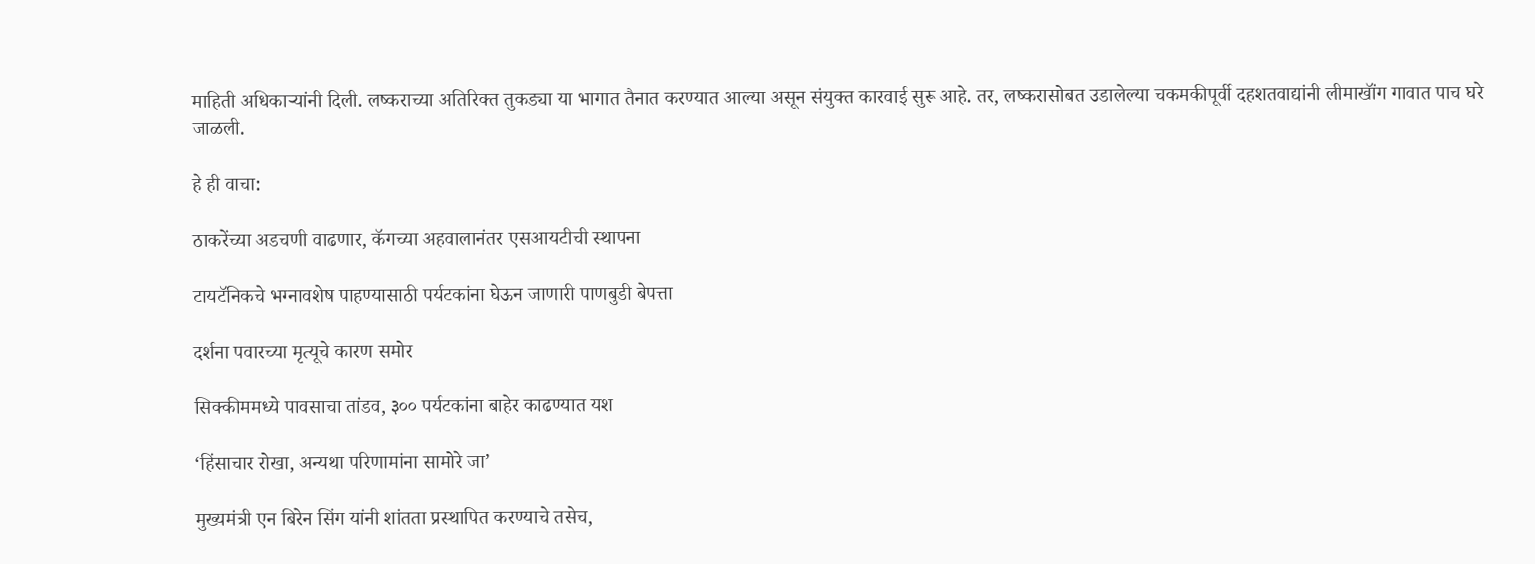माहिती अधिकाऱ्यांनी दिली. लष्कराच्या अतिरिक्त तुकड्या या भागात तैनात करण्यात आल्या असून संयुक्त कारवाई सुरू आहे. तर, लष्करासोबत उडालेल्या चकमकीपूर्वी दहशतवाद्यांनी लीमाखॉंग गावात पाच घरे जाळली.

हे ही वाचा:

ठाकरेंच्या अडचणी वाढणार, कॅगच्या अहवालानंतर एसआयटीची स्थापना

टायटॅनिकचे भग्नावशेष पाहण्यासाठी पर्यटकांना घेऊन जाणारी पाणबुडी बेपत्ता

दर्शना पवारच्या मृत्यूचे कारण समोर

सिक्कीममध्ये पावसाचा तांडव, ३०० पर्यटकांना बाहेर काढण्यात यश

‘हिंसाचार रोखा, अन्यथा परिणामांना सामोरे जा’

मुख्यमंत्री एन बिरेन सिंग यांनी शांतता प्रस्थापित करण्याचे तसेच,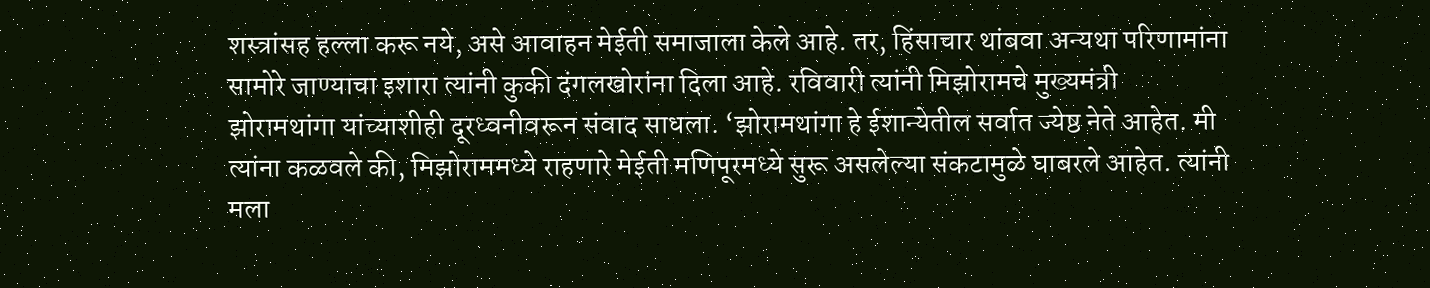शस्त्रांसह हल्ला करू नये, असे आवाहन मेईती समाजाला केले आहे. तर, हिंसाचार थांबवा अन्यथा परिणामांना सामोरे जाण्याचा इशारा त्यांनी कुकी दंगलखोरांना दिला आहे. रविवारी त्यांनी मिझोरामचे मुख्यमंत्री झोरामथांगा यांच्याशीही दूरध्वनीवरून संवाद साधला. ‘झोरामथांगा हे ईशान्येतील सर्वात ज्येष्ठ नेते आहेत. मी त्यांना कळवले की, मिझोराममध्ये राहणारे मेईती मणिपूरमध्ये सुरू असलेल्या संकटामुळे घाबरले आहेत. त्यांनी मला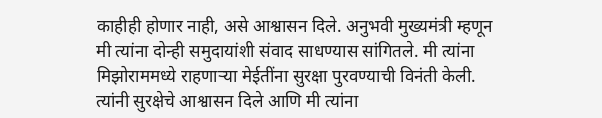काहीही होणार नाही, असे आश्वासन दिले. अनुभवी मुख्यमंत्री म्हणून मी त्यांना दोन्ही समुदायांशी संवाद साधण्यास सांगितले. मी त्यांना मिझोराममध्ये राहणाऱ्या मेईतींना सुरक्षा पुरवण्याची विनंती केली. त्यांनी सुरक्षेचे आश्वासन दिले आणि मी त्यांना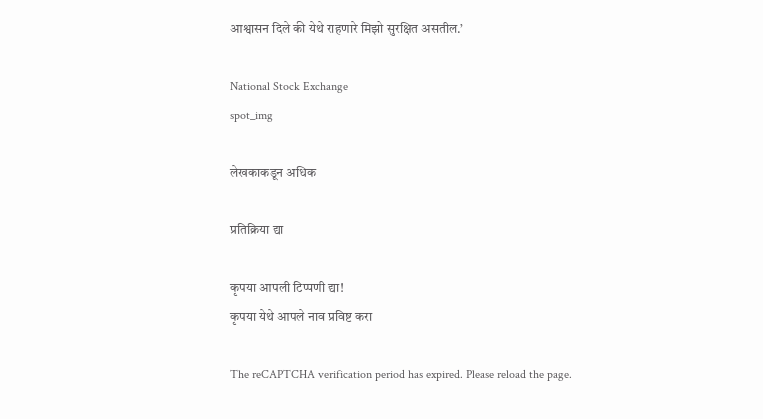आश्वासन दिले की येथे राहणारे मिझो सुरक्षित असतील.’

National Stock Exchange
spot_img

लेखकाकडून अधिक

प्रतिक्रिया द्या

कृपया आपली टिप्पणी द्या!
कृपया येथे आपले नाव प्रविष्ट करा

The reCAPTCHA verification period has expired. Please reload the page.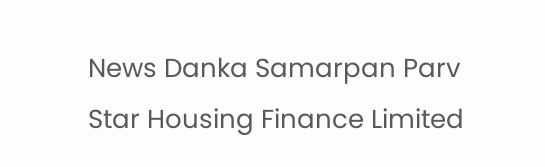News Danka Samarpan Parv
Star Housing Finance Limited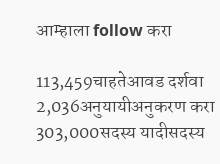आम्हाला follow करा

113,459चाहतेआवड दर्शवा
2,036अनुयायीअनुकरण करा
303,000सदस्य यादीसदस्य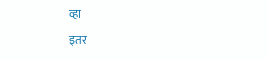व्हा

इतर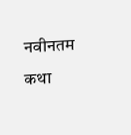नवीनतम कथा